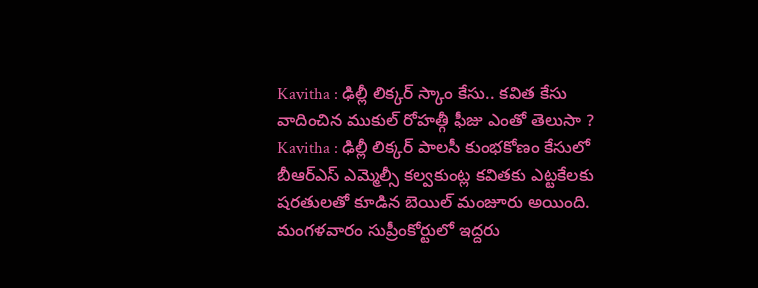Kavitha : ఢిల్లీ లిక్కర్ స్కాం కేసు.. కవిత కేసు వాదించిన ముకుల్ రోహత్గీ ఫీజు ఎంతో తెలుసా ?
Kavitha : ఢిల్లీ లిక్కర్ పాలసీ కుంభకోణం కేసులో బీఆర్ఎస్ ఎమ్మెల్సీ కల్వకుంట్ల కవితకు ఎట్టకేలకు షరతులతో కూడిన బెయిల్ మంజూరు అయింది. మంగళవారం సుప్రీంకోర్టులో ఇద్దరు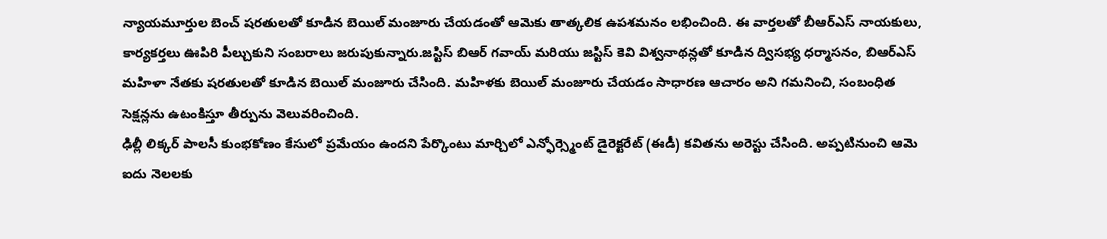న్యాయమూర్తుల బెంచ్ షరతులతో కూడిన బెయిల్ మంజూరు చేయడంతో ఆమెకు తాత్కలిక ఉపశమనం లభించింది. ఈ వార్తలతో బీఆర్ఎస్ నాయకులు, కార్యకర్తలు ఊపిరి పీల్చుకుని సంబరాలు జరుపుకున్నారు.జస్టిస్ బిఆర్ గవాయ్ మరియు జస్టిస్ కెవి విశ్వనాథన్లతో కూడిన ద్విసభ్య ధర్మాసనం, బిఆర్ఎస్ మహిళా నేతకు షరతులతో కూడిన బెయిల్ మంజూరు చేసింది. మహిళకు బెయిల్ మంజూరు చేయడం సాధారణ ఆచారం అని గమనించి, సంబంధిత సెక్షన్లను ఉటంకిస్తూ తీర్పును వెలువరించింది.
ఢిల్లీ లిక్కర్ పాలసీ కుంభకోణం కేసులో ప్రమేయం ఉందని పేర్కొంటు మార్చిలో ఎన్ఫోర్స్మెంట్ డైరెక్టరేట్ (ఈడీ) కవితను అరెస్టు చేసింది. అప్పటినుంచి ఆమె ఐదు నెలలకు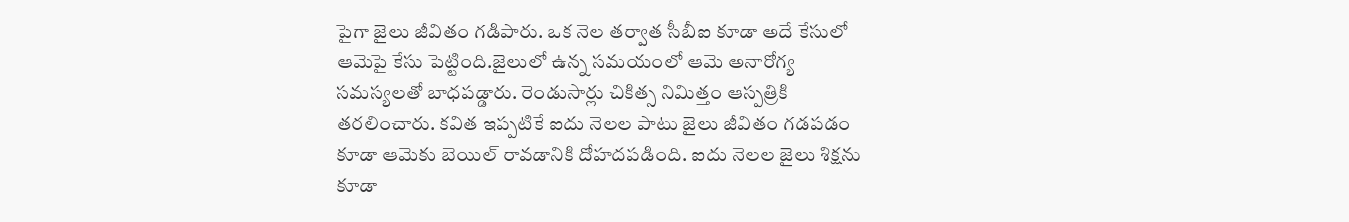పైగా జైలు జీవితం గడిపారు. ఒక నెల తర్వాత సీబీఐ కూడా అదే కేసులో ఆమెపై కేసు పెట్టింది.జైలులో ఉన్న సమయంలో ఆమె అనారోగ్య సమస్యలతో బాధపడ్డారు. రెండుసార్లు చికిత్స నిమిత్తం ఆస్పత్రికి తరలించారు. కవిత ఇప్పటికే ఐదు నెలల పాటు జైలు జీవితం గడపడం కూడా ఆమెకు బెయిల్ రావడానికి దోహదపడింది. ఐదు నెలల జైలు శిక్షను కూడా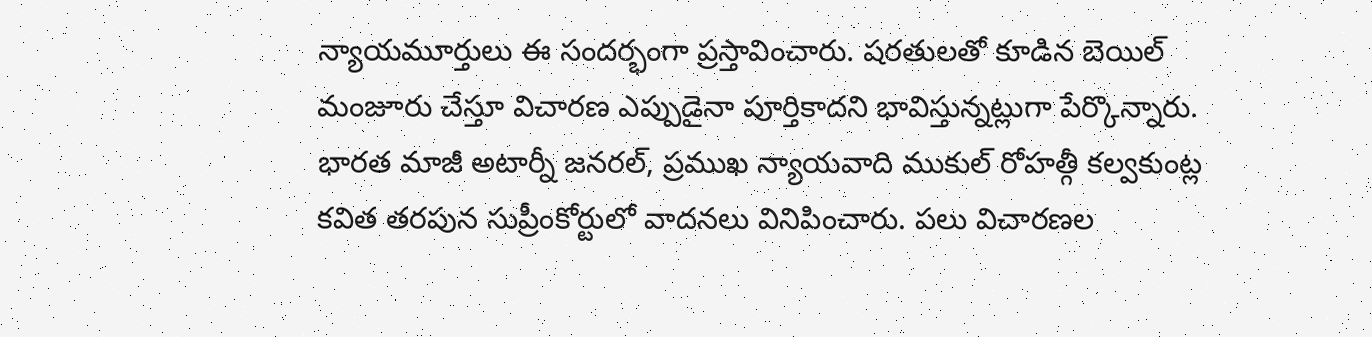న్యాయమూర్తులు ఈ సందర్భంగా ప్రస్తావించారు. షరతులతో కూడిన బెయిల్ మంజూరు చేస్తూ విచారణ ఎప్పుడైనా పూర్తికాదని భావిస్తున్నట్లుగా పేర్కొన్నారు.
భారత మాజీ అటార్నీ జనరల్, ప్రముఖ న్యాయవాది ముకుల్ రోహత్గీ కల్వకుంట్ల కవిత తరపున సుప్రీంకోర్టులో వాదనలు వినిపించారు. పలు విచారణల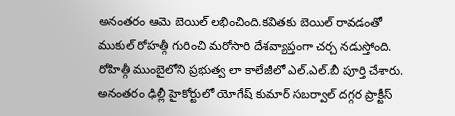అనంతరం ఆమె బెయిల్ లభించింది.కవితకు బెయిల్ రావడంతో ముకుల్ రోహత్గీ గురించి మరోసారి దేశవ్యాప్తంగా చర్చ నడుస్తోంది. రోహిత్గీ ముంబైలోని ప్రభుత్వ లా కాలేజీలో ఎల్.ఎల్.బీ పూర్తి చేశారు. అనంతరం ఢిల్లీ హైకోర్టులో యోగేష్ కుమార్ సబర్వాల్ దగ్గర ప్రాక్టీస్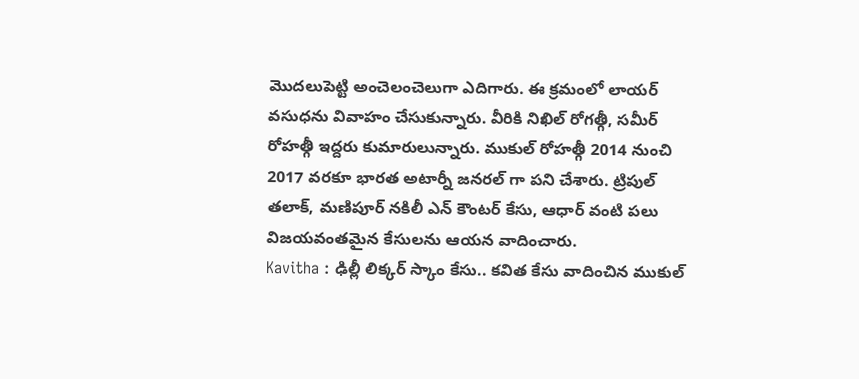మొదలుపెట్టి అంచెలంచెలుగా ఎదిగారు. ఈ క్రమంలో లాయర్ వసుధను వివాహం చేసుకున్నారు. వీరికి నిఖిల్ రోగత్గీ, సమీర్ రోహత్గీ ఇద్దరు కుమారులున్నారు. ముకుల్ రోహత్గీ 2014 నుంచి 2017 వరకూ భారత అటార్నీ జనరల్ గా పని చేశారు. ట్రిపుల్ తలాక్, మణిపూర్ నకిలీ ఎన్ కౌంటర్ కేసు, ఆధార్ వంటి పలు విజయవంతమైన కేసులను ఆయన వాదించారు.
Kavitha : ఢిల్లీ లిక్కర్ స్కాం కేసు.. కవిత కేసు వాదించిన ముకుల్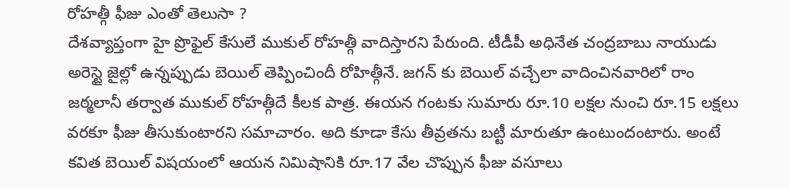రోహత్గీ ఫీజు ఎంతో తెలుసా ?
దేశవ్యాప్తంగా హై ప్రొఫైల్ కేసులే ముకుల్ రోహత్గీ వాదిస్తారని పేరుంది. టీడీపీ అధినేత చంద్రబాబు నాయుడు అరెస్టై జైల్లో ఉన్నప్పుడు బెయిల్ తెప్పించిందీ రోహిత్గీనే. జగన్ కు బెయిల్ వచ్చేలా వాదించినవారిలో రాం జఠ్మలానీ తర్వాత ముకుల్ రోహత్గీదే కీలక పాత్ర. ఈయన గంటకు సుమారు రూ.10 లక్షల నుంచి రూ.15 లక్షలు వరకూ ఫీజు తీసుకుంటారని సమాచారం. అది కూడా కేసు తీవ్రతను బట్టీ మారుతూ ఉంటుందంటారు. అంటే కవిత బెయిల్ విషయంలో ఆయన నిమిషానికి రూ.17 వేల చొప్పున ఫీజు వసూలు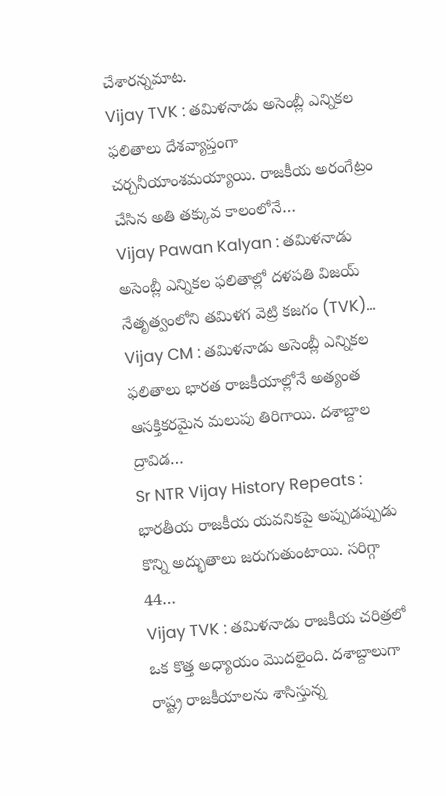చేశారన్నమాట.
Vijay TVK : తమిళనాడు అసెంబ్లీ ఎన్నికల ఫలితాలు దేశవ్యాప్తంగా చర్చనీయాంశమయ్యాయి. రాజకీయ అరంగేట్రం చేసిన అతి తక్కువ కాలంలోనే…
Vijay Pawan Kalyan : తమిళనాడు అసెంబ్లీ ఎన్నికల ఫలితాల్లో దళపతి విజయ్ నేతృత్వంలోని తమిళగ వెట్రి కజగం (TVK)…
Vijay CM : తమిళనాడు అసెంబ్లీ ఎన్నికల ఫలితాలు భారత రాజకీయాల్లోనే అత్యంత ఆసక్తికరమైన మలుపు తిరిగాయి. దశాబ్దాల ద్రావిడ…
Sr NTR Vijay History Repeats : భారతీయ రాజకీయ యవనికపై అప్పుడప్పుడు కొన్ని అద్భుతాలు జరుగుతుంటాయి. సరిగ్గా 44…
Vijay TVK : తమిళనాడు రాజకీయ చరిత్రలో ఒక కొత్త అధ్యాయం మొదలైంది. దశాబ్దాలుగా రాష్ట్ర రాజకీయాలను శాసిస్తున్న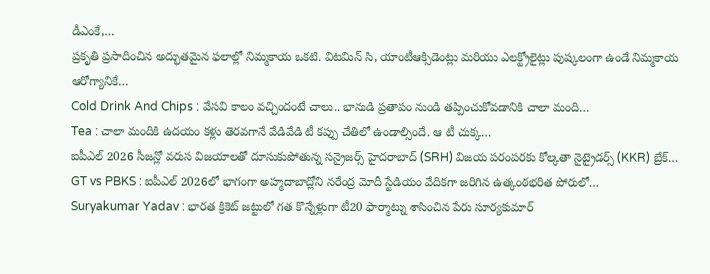డీఎంకే,…
ప్రకృతి ప్రసాదించిన అద్భుతమైన ఫలాల్లో నిమ్మకాయ ఒకటి. విటమిన్ సి, యాంటీఆక్సిడెంట్లు మరియు ఎలక్ట్రోలైట్లు పుష్కలంగా ఉండే నిమ్మకాయ ఆరోగ్యానికే…
Cold Drink And Chips : వేసవి కాలం వచ్చిందంటే చాలు.. భానుడి ప్రతాపం నుండి తప్పించుకోవడానికి చాలా మంది…
Tea : చాలా మందికి ఉదయం కళ్లు తెరవగానే వేడివేడి టీ కప్పు చేతిలో ఉండాల్సిందే. ఆ టీ చుక్క…
ఐపీఎల్ 2026 సీజన్లో వరుస విజయాలతో దూసుకుపోతున్న సన్రైజర్స్ హైదరాబాద్ (SRH) విజయ పరంపరకు కోల్కతా నైట్రైడర్స్ (KKR) బ్రేక్…
GT vs PBKS : ఐపీఎల్ 2026లో భాగంగా అహ్మదాబాద్లోని నరేంద్ర మోదీ స్టేడియం వేదికగా జరిగిన ఉత్కంఠభరిత పోరులో…
Suryakumar Yadav : భారత క్రికెట్ జట్టులో గత కొన్నేళ్లుగా టీ20 ఫార్మాట్ను శాసించిన పేరు సూర్యకుమార్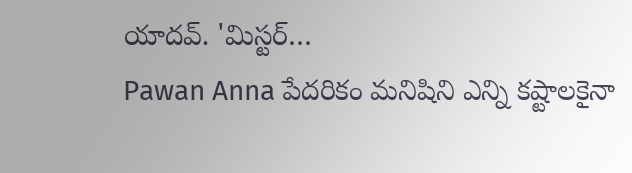యాదవ్. 'మిస్టర్…
Pawan Anna పేదరికం మనిషిని ఎన్ని కష్టాలకైనా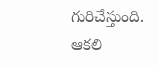గురిచేస్తుంది. ఆకలి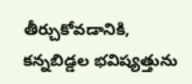తీర్చుకోవడానికి, కన్నబిడ్డల భవిష్యత్తును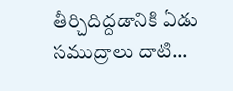తీర్చిదిద్దడానికి ఏడు సముద్రాలు దాటి…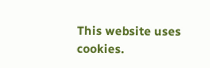This website uses cookies.